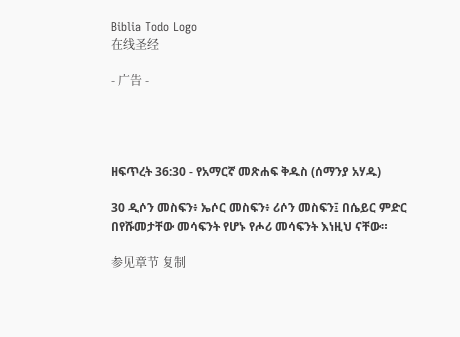Biblia Todo Logo
在线圣经

- 广告 -




ዘፍጥረት 36:30 - የአማርኛ መጽሐፍ ቅዱስ (ሰማንያ አሃዱ)

30 ዲሶን መስፍን፥ ኤሶር መስፍን፥ ሪሶን መስፍን፤ በሴይር ምድር በየሹመታቸው መሳፍንት የሆኑ የሖሪ መሳፍንት እነዚህ ናቸው።

参见章节 复制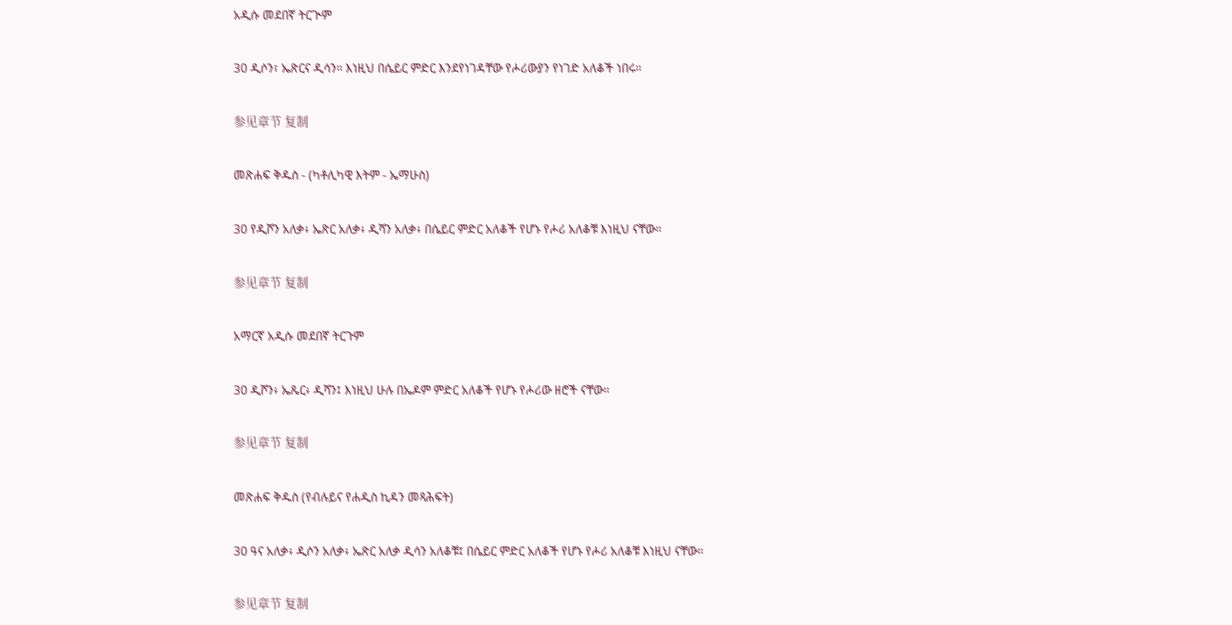አዲሱ መደበኛ ትርጒም

30 ዲሶን፣ ኤጽርና ዲሳን። እነዚህ በሴይር ምድር እንደየነገዳቸው የሖሪውያን የነገድ አለቆች ነበሩ።

参见章节 复制

መጽሐፍ ቅዱስ - (ካቶሊካዊ እትም - ኤማሁስ)

30 የዲሾን አለቃ፥ ኤጽር አለቃ፥ ዲሻን አለቃ፥ በሴይር ምድር አለቆች የሆኑ የሖሪ አለቆቹ እነዚህ ናቸው።

参见章节 复制

አማርኛ አዲሱ መደበኛ ትርጉም

30 ዲሾን፥ ኤጼር፥ ዲሻን፤ እነዚህ ሁሉ በኤዶም ምድር አለቆች የሆኑ የሖሪው ዘሮች ናቸው።

参见章节 复制

መጽሐፍ ቅዱስ (የብሉይና የሐዲስ ኪዳን መጻሕፍት)

30 ዓና አለቃ፥ ዲሶን አለቃ፥ ኤጽር አለቃ ዲሳን አለቆቹ፤ በሴይር ምድር አለቆች የሆኑ የሖሪ አለቆቹ እነዚህ ናቸው።

参见章节 复制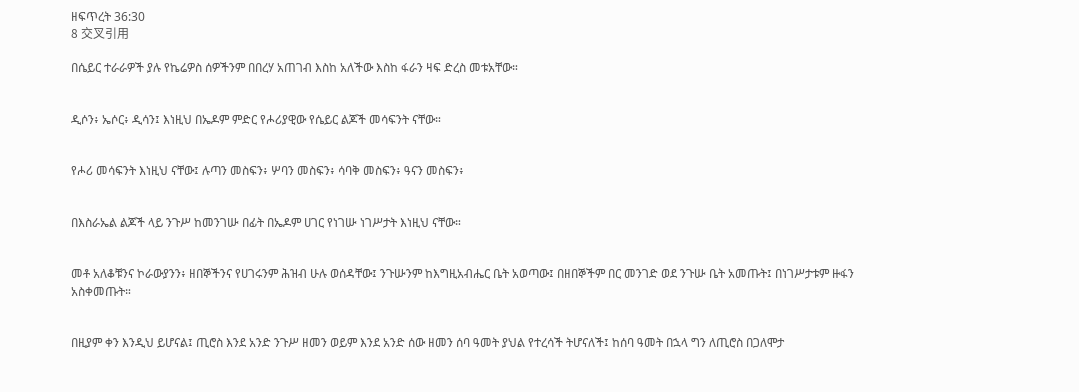ዘፍጥረት 36:30
8 交叉引用

በሴይር ተራራዎች ያሉ የኬሬዎስ ሰዎችንም በበረሃ አጠገብ እስከ አለችው እስከ ፋራን ዛፍ ድረስ መቱአቸው።


ዲሶን፥ ኤሶር፥ ዲሳን፤ እነዚህ በኤዶም ምድር የሖሪያዊው የሴይር ልጆች መሳፍንት ናቸው።


የሖሪ መሳፍንት እነዚህ ናቸው፤ ሉጣን መስፍን፥ ሦባን መስፍን፥ ሳባቅ መስፍን፥ ዓናን መስፍን፥


በእስራኤል ልጆች ላይ ንጉሥ ከመንገሡ በፊት በኤዶም ሀገር የነገሡ ነገሥታት እነዚህ ናቸው።


መቶ አለቆቹንና ኮራውያንን፥ ዘበኞችንና የሀገሩንም ሕዝብ ሁሉ ወሰዳቸው፤ ንጉሡንም ከእግዚአብሔር ቤት አወጣው፤ በዘበኞችም በር መንገድ ወደ ንጉሡ ቤት አመጡት፤ በነገሥታቱም ዙፋን አስቀመጡት።


በዚያም ቀን እንዲህ ይሆናል፤ ጢሮስ እንደ አንድ ንጉሥ ዘመን ወይም እንደ አንድ ሰው ዘመን ሰባ ዓመት ያህል የተረሳች ትሆናለች፤ ከሰባ ዓመት በኋላ ግን ለጢሮስ በጋለሞታ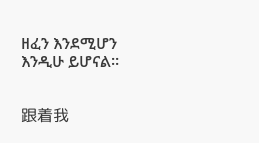ዘፈን እንደሚሆን እንዲሁ ይሆናል።


跟着我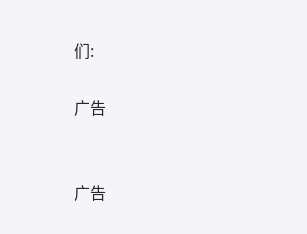们:

广告


广告